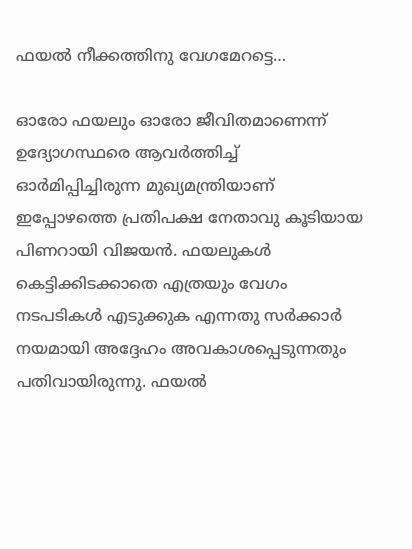ഫയൽ നീക്കത്തിനു വേഗമേറട്ടെ…

ഓരോ ഫയലും ഓരോ ജീവിതമാണെന്ന് ഉദ്യോഗസ്ഥരെ ആവർത്തിച്ച് ഓർമിപ്പിച്ചിരുന്ന മുഖ്യമന്ത്രിയാണ് ഇപ്പോഴത്തെ പ്രതിപക്ഷ നേതാവു കൂടിയായ പിണറായി വിജയൻ. ഫയലുകൾ കെട്ടിക്കിടക്കാതെ എത്രയും വേഗം നടപടികൾ എടുക്കുക എന്നതു സർക്കാർ നയമായി അദ്ദേഹം അവകാശപ്പെടുന്നതും പതിവായിരുന്നു. ഫയൽ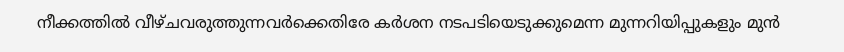നീക്കത്തിൽ വീഴ്ചവരുത്തുന്നവർക്കെതിരേ കർശന നടപടിയെടുക്കുമെന്ന മുന്നറിയിപ്പുകളും മുൻ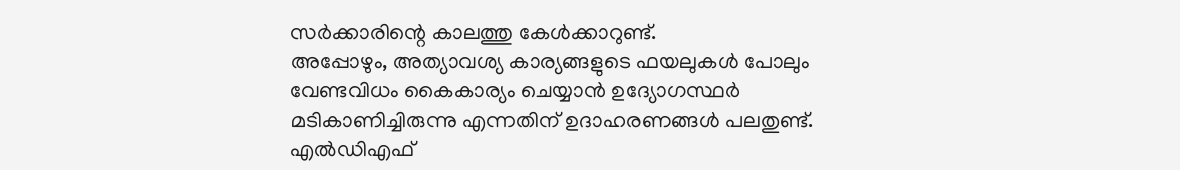സർക്കാരിന്റെ കാലത്തു കേൾക്കാറുണ്ട്.
അപ്പോഴും, അത്യാവശ്യ കാര്യങ്ങളുടെ ഫയലുകൾ പോലും വേണ്ടവിധം കൈകാര്യം ചെയ്യാൻ ഉദ്യോഗസ്ഥർ മടികാണിച്ചിരുന്നു എന്നതിന് ഉദാഹരണങ്ങൾ പലതുണ്ട്. എൽഡിഎഫ്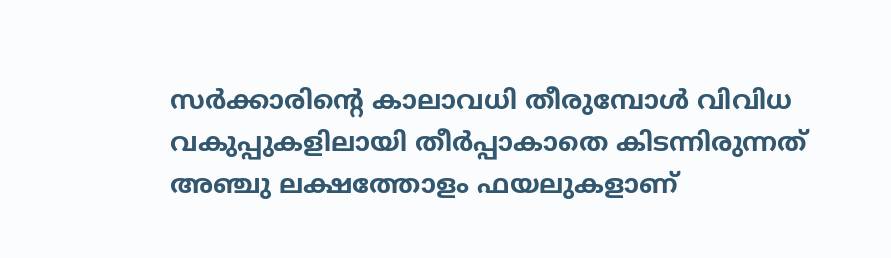സർക്കാരിന്റെ കാലാവധി തീരുമ്പോൾ വിവിധ വകുപ്പുകളിലായി തീർപ്പാകാതെ കിടന്നിരുന്നത് അഞ്ചു ലക്ഷത്തോളം ഫയലുകളാണ്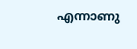എന്നാണു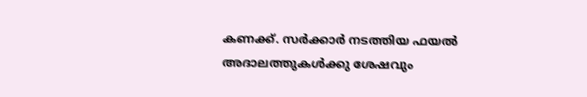കണക്ക്. സർക്കാർ നടത്തിയ ഫയൽ അദാലത്തുകൾക്കു ശേഷവും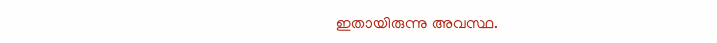ഇതായിരുന്നു അവസ്ഥ.